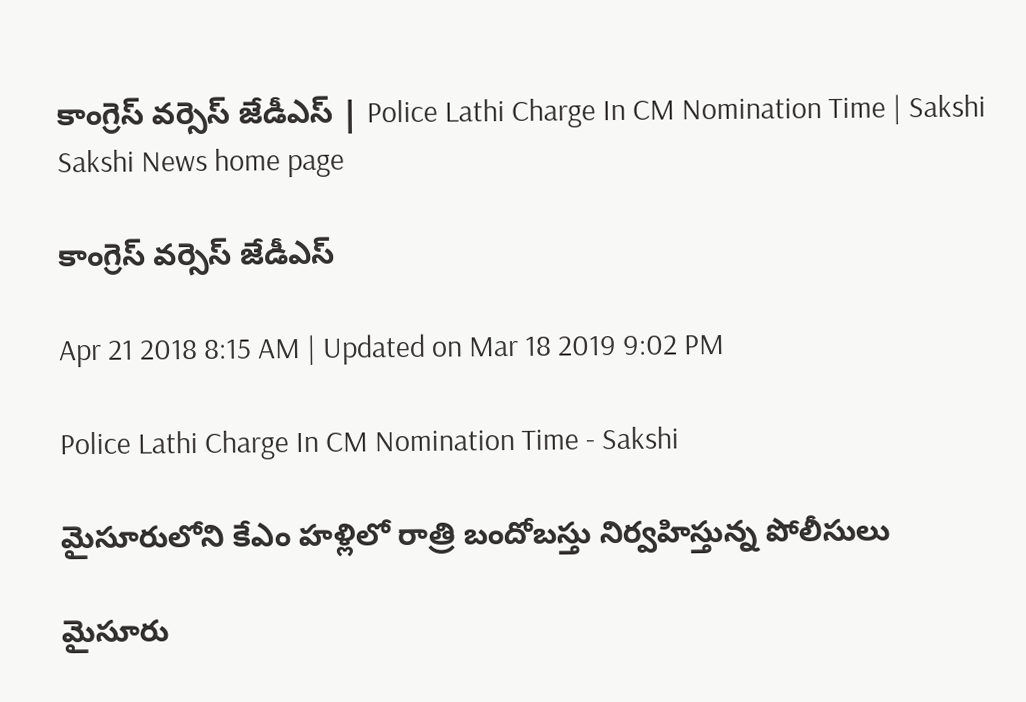కాంగ్రెస్‌ వర్సెస్‌ జేడీఎస్‌ | Police Lathi Charge In CM Nomination Time | Sakshi
Sakshi News home page

కాంగ్రెస్‌ వర్సెస్‌ జేడీఎస్‌

Apr 21 2018 8:15 AM | Updated on Mar 18 2019 9:02 PM

Police Lathi Charge In CM Nomination Time - Sakshi

మైసూరులోని కేఎం హళ్లిలో రాత్రి బందోబస్తు నిర్వహిస్తున్న పోలీసులు

మైసూరు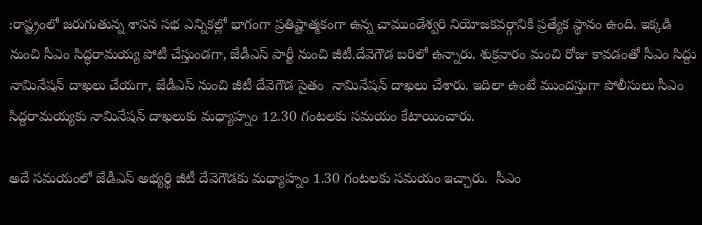:రాష్ట్రంలో జరుగుతున్న శాసన సభ ఎన్నికల్లో భాగంగా ప్రతిష్టాత్మకంగా ఉన్న చాముండేశ్వరి నియోజకవర్గానికి ప్రత్యేక స్థానం ఉంది. ఇక్కడి నుంచి సీఎం సిద్ధరామయ్య పోటీ చేస్తుండగా, జేడీఎస్‌ పార్టీ నుంచి జీటీ.దేవెగౌడ బరిలో ఉన్నారు. శుక్రవారం మంచి రోజు కావడంతో సీఎం సిద్దు నామినేషన్‌ దాఖలు చేయగా, జేడీఎస్‌ నుంచి జీటీ దేవెగౌడ సైతం  నామినేషన్‌ దాఖలు చేశారు. ఇదిలా ఉంటే ముందస్తుగా పోలీసులు సీఎం సిద్దరామయ్యకు నామినేషన్‌ దాఖలుకు మధ్యాహ్నం 12.30 గంటలకు సమయం కేటాయించారు.

అదే సమయంలో జేడీఎస్‌ అభ్యర్థి జీటీ దేవెగౌడకు మధ్యాహ్నం 1.30 గంటలకు సమయం ఇచ్చారు.  సీఎం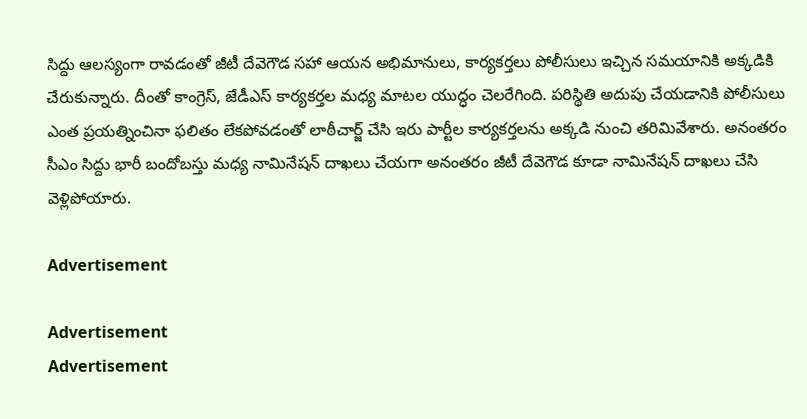సిద్దు ఆలస్యంగా రావడంతో జీటీ దేవెగౌడ సహా ఆయన అభిమానులు, కార్యకర్తలు పోలీసులు ఇచ్చిన సమయానికి అక్కడికి చేరుకున్నారు. దీంతో కాంగ్రెస్, జేడీఎస్‌ కార్యకర్తల మధ్య మాటల యుద్ధం చెలరేగింది. పరిస్థితి అదుపు చేయడానికి పోలీసులు ఎంత ప్రయత్నించినా ఫలితం లేకపోవడంతో లాఠీచార్జ్‌ చేసి ఇరు పార్టీల కార్యకర్తలను అక్కడి నుంచి తరిమివేశారు. అనంతరం సీఎం సిద్దు భారీ బందోబస్తు మధ్య నామినేషన్‌ దాఖలు చేయగా అనంతరం జీటీ దేవెగౌడ కూడా నామినేషన్‌ దాఖలు చేసి వెళ్లిపోయారు.

Advertisement

Advertisement
Advertisement